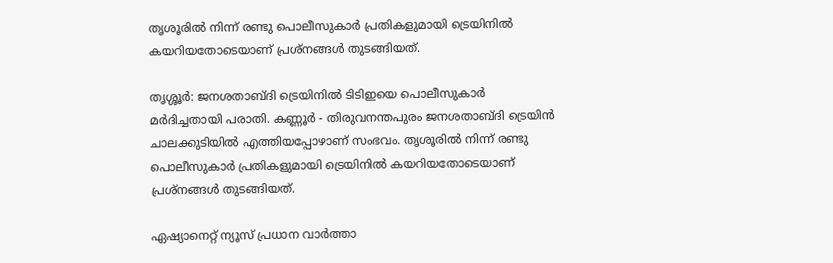തൃശൂരിൽ നിന്ന് രണ്ടു പൊലീസുകാർ പ്രതികളുമായി ട്രെയിനിൽ കയറിയതോടെയാണ് പ്രശ്നങ്ങൾ തുടങ്ങിയത്.

തൃശ്ശൂര്‍: ജനശതാബ്ദി ട്രെയിനിൽ ടിടിഇയെ പൊലീസുകാർ മർദിച്ചതായി പരാതി. കണ്ണൂർ - തിരുവനന്തപുരം ജനശതാബ്ദി ട്രെയിൻ ചാലക്കുടിയിൽ എത്തിയപ്പോഴാണ് സംഭവം. തൃശൂരിൽ നിന്ന് രണ്ടു പൊലീസുകാർ പ്രതികളുമായി ട്രെയിനിൽ കയറിയതോടെയാണ് പ്രശ്നങ്ങൾ തുടങ്ങിയത്.

ഏഷ്യാനെറ്റ് ന്യൂസ് പ്രധാന വാർത്താ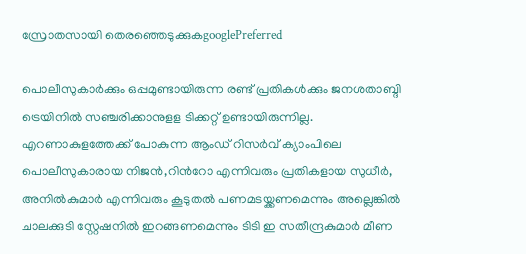സ്രോതസായി തെരഞ്ഞെടുക്കുകgooglePreferred

പൊലീസുകാർക്കും ഒപ്പമുണ്ടായിരുന്ന രണ്ട് പ്രതികൾക്കും ജനശതാബ്ദി ട്രെയിനിൽ സ‌ഞ്ചരിക്കാനുളള ടിക്കറ്റ് ഉണ്ടായിരുന്നില്ല. എറണാകുളത്തേക്ക് പോകുന്ന ആംഡ് റിസര്‍വ് ക്യാംപിലെ പൊലീസുകാരായ നിജൻ,റിന്‍റോ എന്നിവരും പ്രതികളായ സുധീർ, അനിൽകുമാർ എന്നിവരും കൂടുതൽ പണമടയ്ക്കണമെന്നും അല്ലെങ്കിൽ ചാലക്കുടി സ്റ്റേഷനിൽ ഇറങ്ങണമെന്നും ടിടി ഇ സതീന്ദ്രകുമാർ മീണ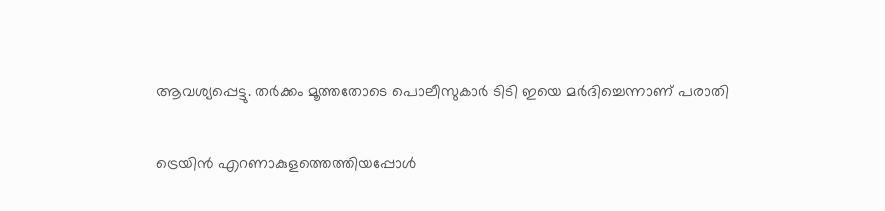ആവശ്യപ്പെട്ടു. തർക്കം മൂത്തതോടെ പൊലീസുകാർ ടിടി ഇയെ മർദിച്ചെന്നാണ് പരാതി

ട്രെയിൻ എറണാകുളത്തെത്തിയപ്പോൾ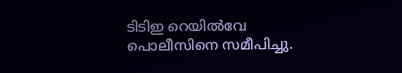ടിടിഇ റെയിൽവേ പൊലീസിനെ സമീപിച്ചു.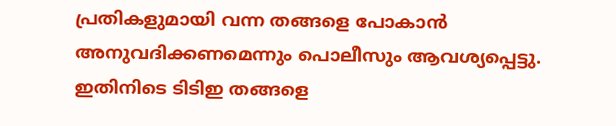പ്രതികളുമായി വന്ന തങ്ങളെ പോകാൻ അനുവദിക്കണമെന്നും പൊലീസും ആവശ്യപ്പെട്ടു. ഇതിനിടെ ടിടിഇ തങ്ങളെ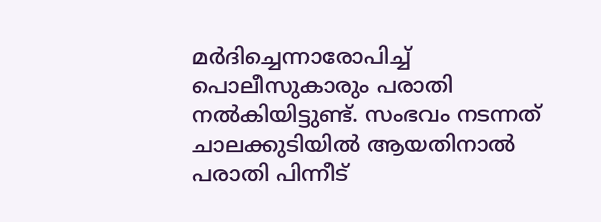മർദിച്ചെന്നാരോപിച്ച് പൊലീസുകാരും പരാതി നൽകിയിട്ടുണ്ട്. സംഭവം നടന്നത് ചാലക്കുടിയിൽ ആയതിനാൽ പരാതി പിന്നീട്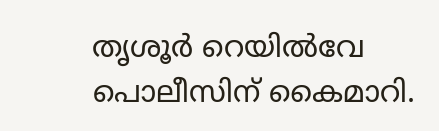തൃശൂർ റെയിൽവേ പൊലീസിന് കൈമാറി.